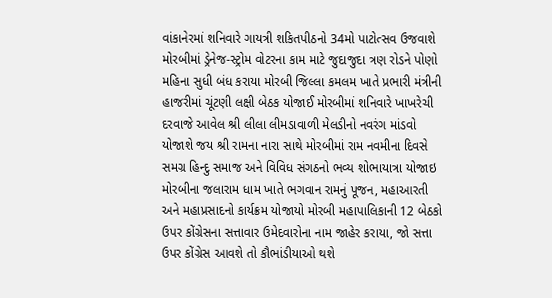વાંકાનેરમાં શનિવારે ગાયત્રી શકિતપીઠનો 34મો પાટોત્સવ ઉજવાશે મોરબીમાં ડ્રેનેજ-સ્ટ્રોમ વોટરના કામ માટે જુદાજુદા ત્રણ રોડને પોણો મહિના સુધી બંધ કરાયા મોરબી જિલ્લા કમલમ ખાતે પ્રભારી મંત્રીની હાજરીમાં ચૂંટણી લક્ષી બેઠક યોજાઈ મોરબીમાં શનિવારે ખાખરેચી દરવાજે આવેલ શ્રી લીલા લીમડાવાળી મેલડીનો નવરંગ માંડવો યોજાશે જય શ્રી રામના નારા સાથે મોરબીમાં રામ નવમીના દિવસે સમગ્ર હિન્દુ સમાજ અને વિવિધ સંગઠનો ભવ્ય શોભાયાત્રા યોજાઇ મોરબીના જલારામ ધામ ખાતે ભગવાન રામનું પૂજન, મહાઆરતી અને મહાપ્રસાદનો કાર્યક્રમ યોજાયો મોરબી મહાપાલિકાની 12 બેઠકો ઉપર કોંગ્રેસના સત્તાવાર ઉમેદવારોના નામ જાહેર કરાયા, જો સત્તા ઉપર કોંગ્રેસ આવશે તો કૌભાંડીયાઓ થશે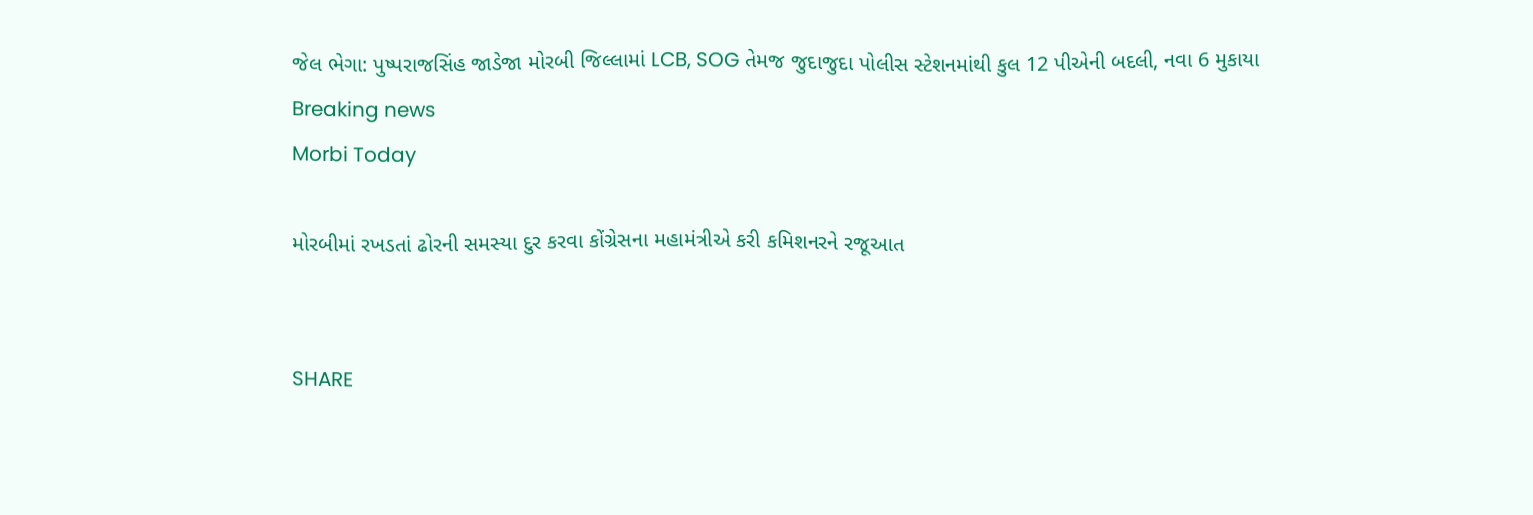જેલ ભેગા: પુષ્પરાજસિંહ જાડેજા મોરબી જિલ્લામાં LCB, SOG તેમજ જુદાજુદા પોલીસ સ્ટેશનમાંથી કુલ 12 પીએની બદલી, નવા 6 મુકાયા
Breaking news
Morbi Today

મોરબીમાં રખડતાં ઢોરની સમસ્યા દુર કરવા કોંગ્રેસના મહામંત્રીએ કરી કમિશનરને રજૂઆત


SHARE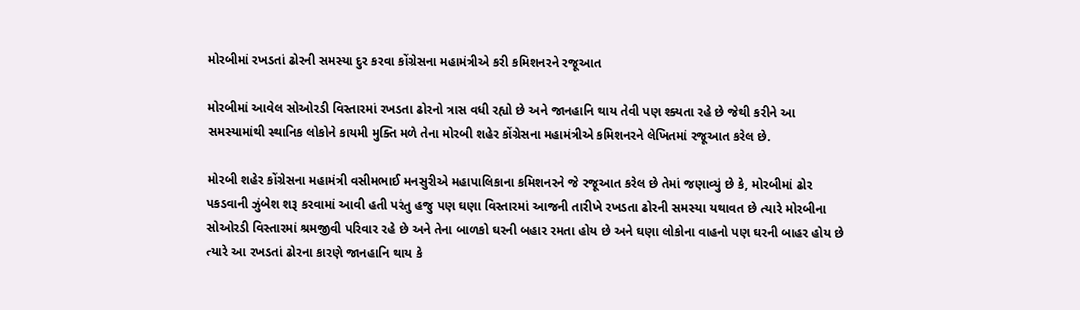મોરબીમાં રખડતાં ઢોરની સમસ્યા દુર કરવા કોંગ્રેસના મહામંત્રીએ કરી કમિશનરને રજૂઆત

મોરબીમાં આવેલ સોઓરડી વિસ્તારમાં રખડતા ઢોરનો ત્રાસ વધી રહ્યો છે અને જાનહાનિ થાય તેવી પણ શ્ક્યતા રહે છે જેથી કરીને આ સમસ્યામાંથી સ્થાનિક લોકોને કાયમી મુક્તિ મળે તેના મોરબી શહેર કોંગ્રેસના મહામંત્રીએ કમિશનરને લેખિતમાં રજૂઆત કરેલ છે.

મોરબી શહેર કોંગ્રેસના મહામંત્રી વસીમભાઈ મનસુરીએ મહાપાલિકાના કમિશનરને જે રજૂઆત કરેલ છે તેમાં જણાવ્યું છે કે, મોરબીમાં ઢોર પકડવાની ઝુંબેશ શરૂ કરવામાં આવી હતી પરંતુ હજુ પણ ઘણા વિસ્તારમાં આજની તારીખે રખડતા ઢોરની સમસ્યા યથાવત છે ત્યારે મોરબીના સોઓરડી વિસ્તારમાં શ્રમજીવી પરિવાર રહે છે અને તેના બાળકો ઘરની બહાર રમતા હોય છે અને ઘણા લોકોના વાહનો પણ ઘરની બાહર હોય છે ત્યારે આ રખડતાં ઢોરના કારણે જાનહાનિ થાય કે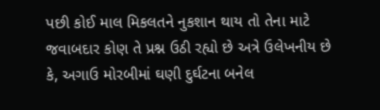પછી કોઈ માલ મિકલતને નુકશાન થાય તો તેના માટે જવાબદાર કોણ તે પ્રશ્ન ઉઠી રહ્યો છે અત્રે ઉલેખનીય છે કે, અગાઉ મોરબીમાં ઘણી દુર્ઘટના બનેલ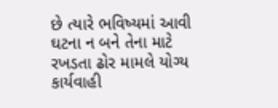છે ત્યારે ભવિષ્યમાં આવી ઘટના ન બને તેના માટે રખડતા ઢોર મામલે યોગ્ય કાર્યવાહી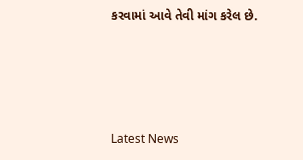કરવામાં આવે તેવી માંગ કરેલ છે.






Latest News